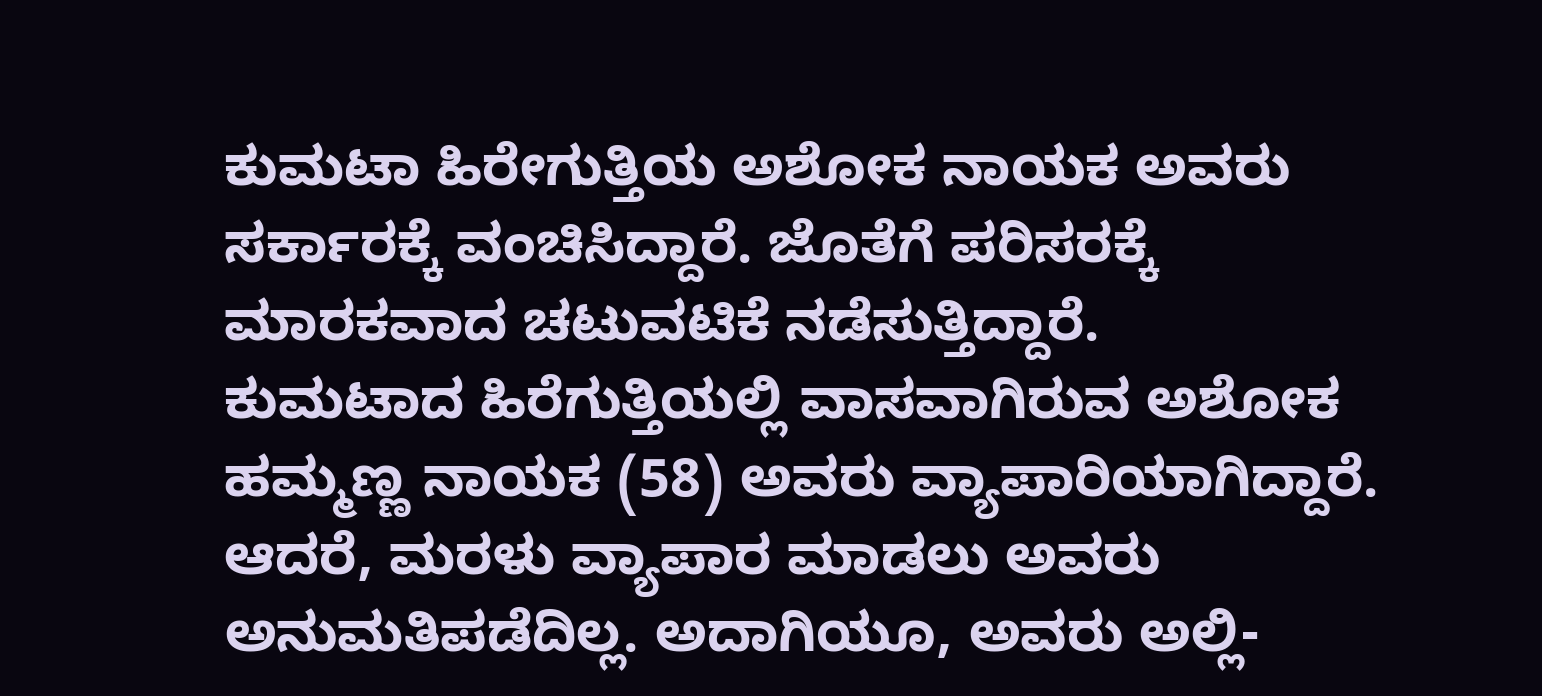ಕುಮಟಾ ಹಿರೇಗುತ್ತಿಯ ಅಶೋಕ ನಾಯಕ ಅವರು ಸರ್ಕಾರಕ್ಕೆ ವಂಚಿಸಿದ್ದಾರೆ. ಜೊತೆಗೆ ಪರಿಸರಕ್ಕೆ ಮಾರಕವಾದ ಚಟುವಟಿಕೆ ನಡೆಸುತ್ತಿದ್ದಾರೆ.
ಕುಮಟಾದ ಹಿರೆಗುತ್ತಿಯಲ್ಲಿ ವಾಸವಾಗಿರುವ ಅಶೋಕ ಹಮ್ಮಣ್ಣ ನಾಯಕ (58) ಅವರು ವ್ಯಾಪಾರಿಯಾಗಿದ್ದಾರೆ. ಆದರೆ, ಮರಳು ವ್ಯಾಪಾರ ಮಾಡಲು ಅವರು ಅನುಮತಿಪಡೆದಿಲ್ಲ. ಅದಾಗಿಯೂ, ಅವರು ಅಲ್ಲಿ-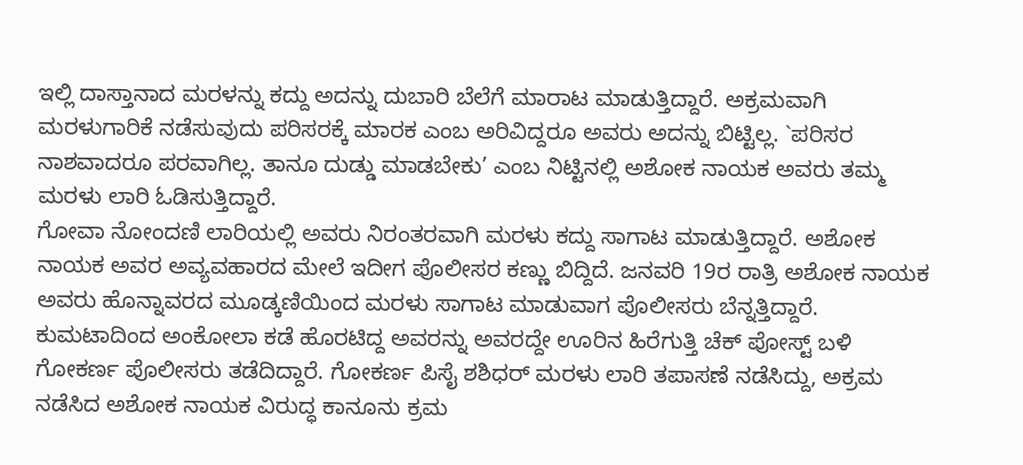ಇಲ್ಲಿ ದಾಸ್ತಾನಾದ ಮರಳನ್ನು ಕದ್ದು ಅದನ್ನು ದುಬಾರಿ ಬೆಲೆಗೆ ಮಾರಾಟ ಮಾಡುತ್ತಿದ್ದಾರೆ. ಅಕ್ರಮವಾಗಿ ಮರಳುಗಾರಿಕೆ ನಡೆಸುವುದು ಪರಿಸರಕ್ಕೆ ಮಾರಕ ಎಂಬ ಅರಿವಿದ್ದರೂ ಅವರು ಅದನ್ನು ಬಿಟ್ಟಿಲ್ಲ. `ಪರಿಸರ ನಾಶವಾದರೂ ಪರವಾಗಿಲ್ಲ. ತಾನೂ ದುಡ್ಡು ಮಾಡಬೇಕು’ ಎಂಬ ನಿಟ್ಟಿನಲ್ಲಿ ಅಶೋಕ ನಾಯಕ ಅವರು ತಮ್ಮ ಮರಳು ಲಾರಿ ಓಡಿಸುತ್ತಿದ್ದಾರೆ.
ಗೋವಾ ನೋಂದಣಿ ಲಾರಿಯಲ್ಲಿ ಅವರು ನಿರಂತರವಾಗಿ ಮರಳು ಕದ್ದು ಸಾಗಾಟ ಮಾಡುತ್ತಿದ್ದಾರೆ. ಅಶೋಕ ನಾಯಕ ಅವರ ಅವ್ಯವಹಾರದ ಮೇಲೆ ಇದೀಗ ಪೊಲೀಸರ ಕಣ್ಣು ಬಿದ್ದಿದೆ. ಜನವರಿ 19ರ ರಾತ್ರಿ ಅಶೋಕ ನಾಯಕ ಅವರು ಹೊನ್ನಾವರದ ಮೂಡ್ಕಣಿಯಿಂದ ಮರಳು ಸಾಗಾಟ ಮಾಡುವಾಗ ಪೊಲೀಸರು ಬೆನ್ನತ್ತಿದ್ದಾರೆ.
ಕುಮಟಾದಿಂದ ಅಂಕೋಲಾ ಕಡೆ ಹೊರಟಿದ್ದ ಅವರನ್ನು ಅವರದ್ದೇ ಊರಿನ ಹಿರೆಗುತ್ತಿ ಚೆಕ್ ಪೋಸ್ಟ್ ಬಳಿ ಗೋಕರ್ಣ ಪೊಲೀಸರು ತಡೆದಿದ್ದಾರೆ. ಗೋಕರ್ಣ ಪಿಸೈ ಶಶಿಧರ್ ಮರಳು ಲಾರಿ ತಪಾಸಣೆ ನಡೆಸಿದ್ದು, ಅಕ್ರಮ ನಡೆಸಿದ ಅಶೋಕ ನಾಯಕ ವಿರುದ್ಧ ಕಾನೂನು ಕ್ರಮ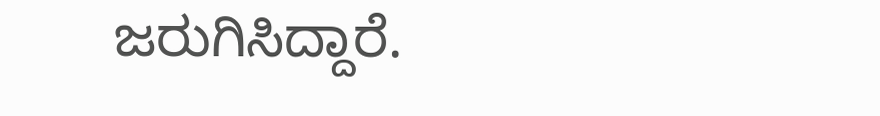ಜರುಗಿಸಿದ್ದಾರೆ.